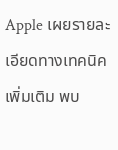Apple เผยรายละเอียดทางเทคนิคเพิ่มเติม พบ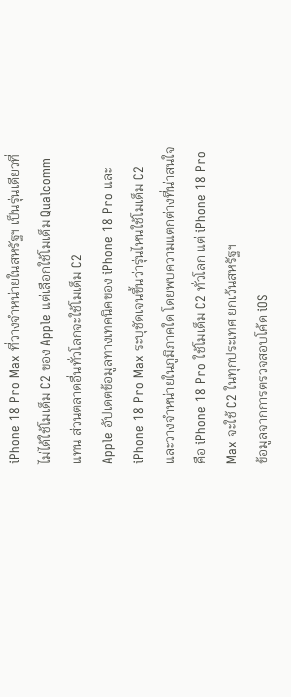iPhone 18 Pro Max ที่วางจำหน่ายในสหรัฐฯ เป็นรุ่นเดียวที่ไม่ได้ใช้โมเด็ม C2 ของ Apple แต่เลือกใช้โมเด็ม Qualcomm แทน ส่วนตลาดอื่นทั่วโลกจะใช้โมเด็ม C2
Apple อัปเดตข้อมูลทางเทคนิคของ iPhone 18 Pro และ iPhone 18 Pro Max ระบุชัดเจนขึ้นว่ารุ่นไหนใช้โมเด็ม C2 และวางจำหน่ายในภูมิภาคใด โดยพบความแตกต่างที่น่าสนใจคือ iPhone 18 Pro ใช้โมเด็ม C2 ทั่วโลก แต่ iPhone 18 Pro Max จะใช้ C2 ในทุกประเทศ ยกเว้นสหรัฐฯ
ข้อมูลจากการตรวจสอบโค้ด iOS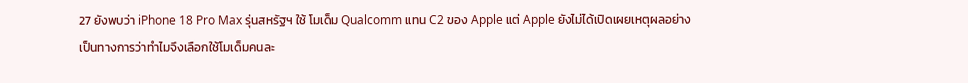27 ยังพบว่า iPhone 18 Pro Max รุ่นสหรัฐฯ ใช้ โมเด็ม Qualcomm แทน C2 ของ Apple แต่ Apple ยังไม่ได้เปิดเผยเหตุผลอย่างเป็นทางการว่าทำไมจึงเลือกใช้โมเด็มคนละ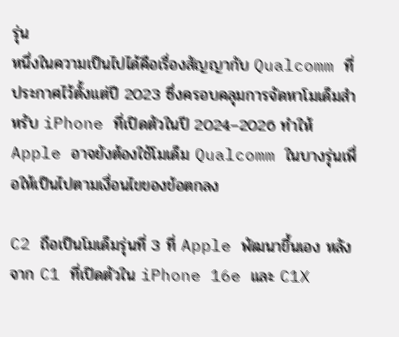รุ่น
หนึ่งในความเป็นไปได้คือเรื่องสัญญากับ Qualcomm ที่ประกาศไว้ตั้งแต่ปี 2023 ซึ่งครอบคลุมการจัดหาโมเด็มสำหรับ iPhone ที่เปิดตัวในปี 2024–2026 ทำให้ Apple อาจยังต้องใช้โมเด็ม Qualcomm ในบางรุ่นเพื่อให้เป็นไปตามเงื่อนไขของข้อตกลง

C2 ถือเป็นโมเด็มรุ่นที่ 3 ที่ Apple พัฒนาขึ้นเอง หลังจาก C1 ที่เปิดตัวใน iPhone 16e และ C1X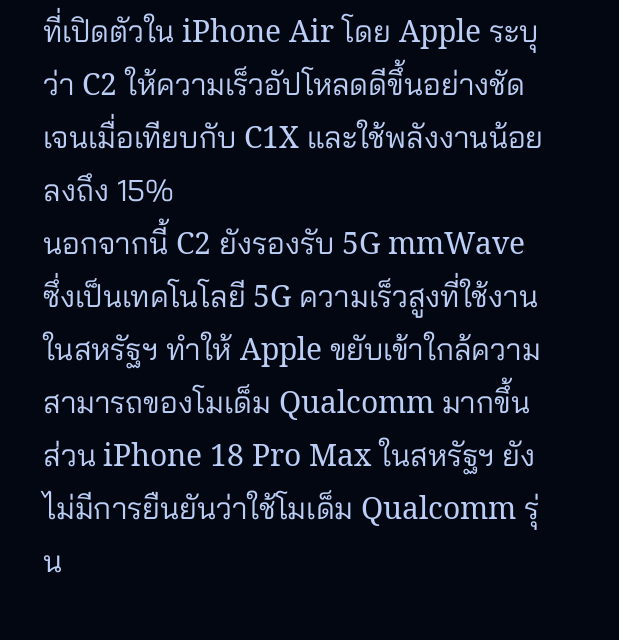ที่เปิดตัวใน iPhone Air โดย Apple ระบุว่า C2 ให้ความเร็วอัปโหลดดีขึ้นอย่างชัดเจนเมื่อเทียบกับ C1X และใช้พลังงานน้อยลงถึง 15%
นอกจากนี้ C2 ยังรองรับ 5G mmWave ซึ่งเป็นเทคโนโลยี 5G ความเร็วสูงที่ใช้งานในสหรัฐฯ ทำให้ Apple ขยับเข้าใกล้ความสามารถของโมเด็ม Qualcomm มากขึ้น ส่วน iPhone 18 Pro Max ในสหรัฐฯ ยังไม่มีการยืนยันว่าใช้โมเด็ม Qualcomm รุ่น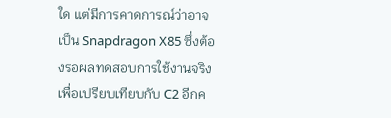ใด แต่มีการคาดการณ์ว่าอาจเป็น Snapdragon X85 ซึ่งต้องรอผลทดสอบการใช้งานจริงเพื่อเปรียบเทียบกับ C2 อีกค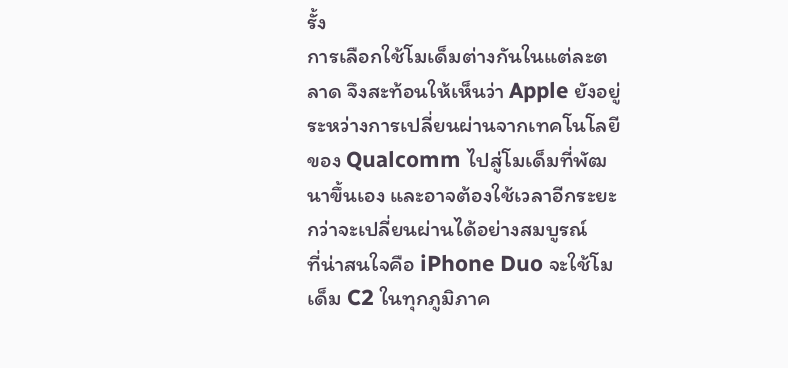รั้ง
การเลือกใช้โมเด็มต่างกันในแต่ละตลาด จึงสะท้อนให้เห็นว่า Apple ยังอยู่ระหว่างการเปลี่ยนผ่านจากเทคโนโลยีของ Qualcomm ไปสู่โมเด็มที่พัฒนาขึ้นเอง และอาจต้องใช้เวลาอีกระยะกว่าจะเปลี่ยนผ่านได้อย่างสมบูรณ์
ที่น่าสนใจคือ iPhone Duo จะใช้โมเด็ม C2 ในทุกภูมิภาค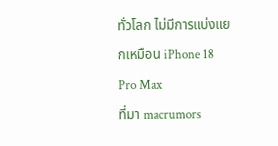ทั่วโลก ไม่มีการแบ่งแยกเหมือน iPhone 18 Pro Max
ที่มา macrumors